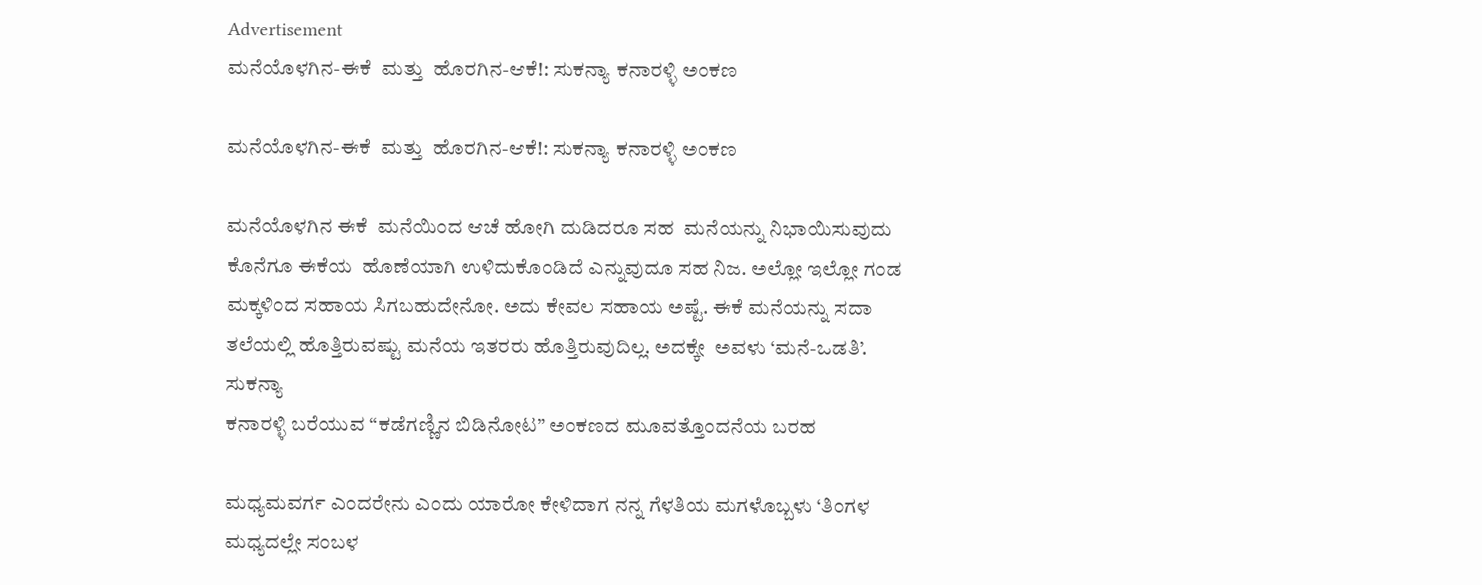Advertisement
ಮನೆಯೊಳಗಿನ-ಈಕೆ  ಮತ್ತು  ಹೊರಗಿನ-ಆಕೆ!: ಸುಕನ್ಯಾ ಕನಾರಳ್ಳಿ ಅಂಕಣ

ಮನೆಯೊಳಗಿನ-ಈಕೆ  ಮತ್ತು  ಹೊರಗಿನ-ಆಕೆ!: ಸುಕನ್ಯಾ ಕನಾರಳ್ಳಿ ಅಂಕಣ

ಮನೆಯೊಳಗಿನ ಈಕೆ  ಮನೆಯಿಂದ ಆಚೆ ಹೋಗಿ ದುಡಿದರೂ ಸಹ  ಮನೆಯನ್ನು ನಿಭಾಯಿಸುವುದು  ಕೊನೆಗೂ ಈಕೆಯ  ಹೊಣೆಯಾಗಿ ಉಳಿದುಕೊಂಡಿದೆ ಎನ್ನುವುದೂ ಸಹ ನಿಜ. ಅಲ್ಲೋ ಇಲ್ಲೋ ಗಂಡ ಮಕ್ಕಳಿಂದ ಸಹಾಯ ಸಿಗಬಹುದೇನೋ. ಅದು ಕೇವಲ ಸಹಾಯ ಅಷ್ಟೆ. ಈಕೆ ಮನೆಯನ್ನು ಸದಾ ತಲೆಯಲ್ಲಿ ಹೊತ್ತಿರುವಷ್ಟು ಮನೆಯ ಇತರರು ಹೊತ್ತಿರುವುದಿಲ್ಲ. ಅದಕ್ಕೇ  ಅವಳು ‘ಮನೆ-ಒಡತಿ’.
ಸುಕನ್ಯಾ
ಕನಾರಳ್ಳಿ ಬರೆಯುವ “ಕಡೆಗಣ್ಣಿನ ಬಿಡಿನೋಟ” ಅಂಕಣದ ಮೂವತ್ತೊಂದನೆಯ ಬರಹ

ಮಧ್ಯಮವರ್ಗ ಎಂದರೇನು ಎಂದು ಯಾರೋ ಕೇಳಿದಾಗ ನನ್ನ ಗೆಳತಿಯ ಮಗಳೊಬ್ಬಳು ‘ತಿಂಗಳ ಮಧ್ಯದಲ್ಲೇ ಸಂಬಳ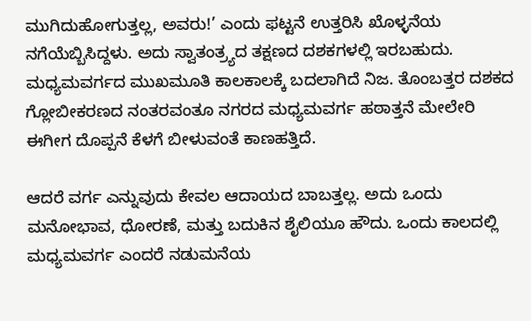ಮುಗಿದುಹೋಗುತ್ತಲ್ಲ, ಅವರು!’ ಎಂದು ಫಟ್ಟನೆ ಉತ್ತರಿಸಿ ಖೊಳ್ಳನೆಯ ನಗೆಯೆಬ್ಬಿಸಿದ್ದಳು. ಅದು ಸ್ವಾತಂತ್ರ್ಯದ ತಕ್ಷಣದ ದಶಕಗಳಲ್ಲಿ ಇರಬಹುದು. ಮಧ್ಯಮವರ್ಗದ ಮುಖಮೂತಿ ಕಾಲಕಾಲಕ್ಕೆ ಬದಲಾಗಿದೆ ನಿಜ. ತೊಂಬತ್ತರ ದಶಕದ ಗ್ಲೋಬೀಕರಣದ ನಂತರವಂತೂ ನಗರದ ಮಧ್ಯಮವರ್ಗ ಹಠಾತ್ತನೆ ಮೇಲೇರಿ ಈಗೀಗ ದೊಪ್ಪನೆ ಕೆಳಗೆ ಬೀಳುವಂತೆ ಕಾಣಹತ್ತಿದೆ.

ಆದರೆ ವರ್ಗ ಎನ್ನುವುದು ಕೇವಲ ಆದಾಯದ ಬಾಬತ್ತಲ್ಲ. ಅದು ಒಂದು ಮನೋಭಾವ, ಧೋರಣೆ, ಮತ್ತು ಬದುಕಿನ ಶೈಲಿಯೂ ಹೌದು. ಒಂದು ಕಾಲದಲ್ಲಿ ಮಧ್ಯಮವರ್ಗ ಎಂದರೆ ನಡುಮನೆಯ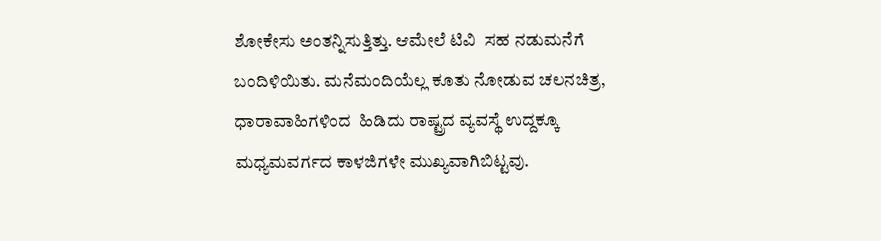ಶೋಕೇಸು ಅಂತನ್ನಿಸುತ್ತಿತ್ತು. ಆಮೇಲೆ ಟಿವಿ  ಸಹ ನಡುಮನೆಗೆ ಬಂದಿಳಿಯಿತು. ಮನೆಮಂದಿಯೆಲ್ಲ ಕೂತು ನೋಡುವ ಚಲನಚಿತ್ರ, ಧಾರಾವಾಹಿಗಳಿಂದ  ಹಿಡಿದು ರಾಷ್ಟ್ರದ ವ್ಯವಸ್ಥೆ ಉದ್ದಕ್ಕೂ ಮಧ್ಯಮವರ್ಗದ ಕಾಳಜಿಗಳೇ ಮುಖ್ಯವಾಗಿಬಿಟ್ಟವು.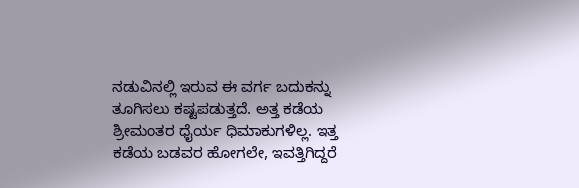ನಡುವಿನಲ್ಲಿ ಇರುವ ಈ ವರ್ಗ ಬದುಕನ್ನು ತೂಗಿಸಲು ಕಷ್ಟಪಡುತ್ತದೆ. ಅತ್ತ ಕಡೆಯ ಶ್ರೀಮಂತರ ಧೈರ್ಯ ಧಿಮಾಕುಗಳಿಲ್ಲ. ಇತ್ತ ಕಡೆಯ ಬಡವರ ಹೋಗಲೇ, ಇವತ್ತಿಗಿದ್ದರೆ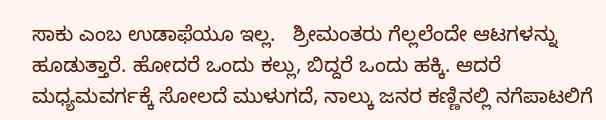ಸಾಕು ಎಂಬ ಉಡಾಫೆಯೂ ಇಲ್ಲ.   ಶ್ರೀಮಂತರು ಗೆಲ್ಲಲೆಂದೇ ಆಟಗಳನ್ನು ಹೂಡುತ್ತಾರೆ. ಹೋದರೆ ಒಂದು ಕಲ್ಲು, ಬಿದ್ದರೆ ಒಂದು ಹಕ್ಕಿ. ಆದರೆ ಮಧ್ಯಮವರ್ಗಕ್ಕೆ ಸೋಲದೆ ಮುಳುಗದೆ, ನಾಲ್ಕು ಜನರ ಕಣ್ಣಿನಲ್ಲಿ ನಗೆಪಾಟಲಿಗೆ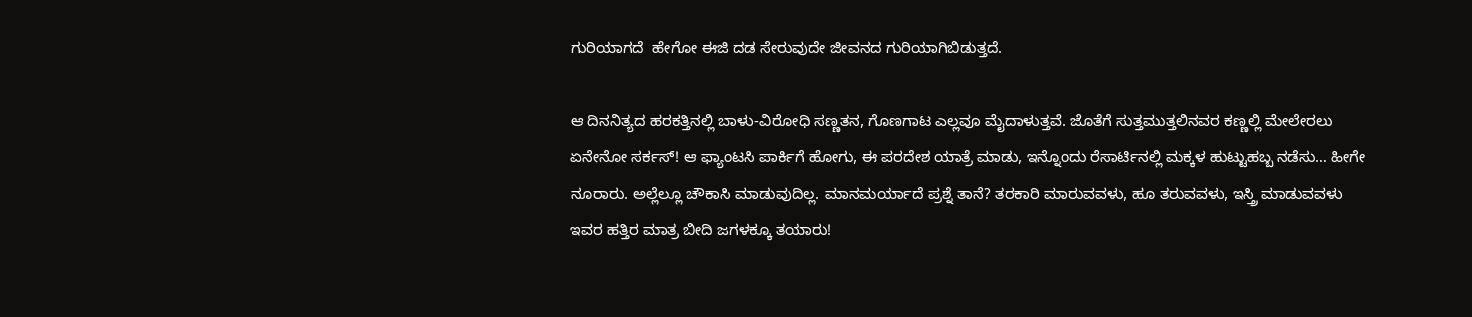ಗುರಿಯಾಗದೆ  ಹೇಗೋ ಈಜಿ ದಡ ಸೇರುವುದೇ ಜೀವನದ ಗುರಿಯಾಗಿಬಿಡುತ್ತದೆ.

ಆ ದಿನನಿತ್ಯದ ಹರಕತ್ತಿನಲ್ಲಿ ಬಾಳು-ವಿರೋಧಿ ಸಣ್ಣತನ, ಗೊಣಗಾಟ ಎಲ್ಲವೂ ಮೈದಾಳುತ್ತವೆ. ಜೊತೆಗೆ ಸುತ್ತಮುತ್ತಲಿನವರ ಕಣ್ಣಲ್ಲಿ ಮೇಲೇರಲು ಏನೇನೋ ಸರ್ಕಸ್! ಆ ಫ್ಯಾಂಟಸಿ ಪಾರ್ಕಿಗೆ ಹೋಗು, ಈ ಪರದೇಶ ಯಾತ್ರೆ ಮಾಡು, ಇನ್ನೊಂದು ರೆಸಾರ್ಟಿನಲ್ಲಿ ಮಕ್ಕಳ ಹುಟ್ಟುಹಬ್ಬ ನಡೆಸು… ಹೀಗೇ ನೂರಾರು. ಅಲ್ಲೆಲ್ಲೂ ಚೌಕಾಸಿ ಮಾಡುವುದಿಲ್ಲ. ಮಾನಮರ್ಯಾದೆ ಪ್ರಶ್ನೆ ತಾನೆ? ತರಕಾರಿ ಮಾರುವವಳು, ಹೂ ತರುವವಳು, ಇಸ್ತ್ರಿ ಮಾಡುವವಳು ಇವರ ಹತ್ತಿರ ಮಾತ್ರ ಬೀದಿ ಜಗಳಕ್ಕೂ ತಯಾರು!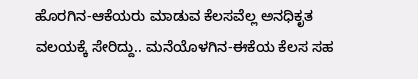ಹೊರಗಿನ-ಆಕೆಯರು ಮಾಡುವ ಕೆಲಸವೆಲ್ಲ ಅನಧಿಕೃತ ವಲಯಕ್ಕೆ ಸೇರಿದ್ದು.. ಮನೆಯೊಳಗಿನ-ಈಕೆಯ ಕೆಲಸ ಸಹ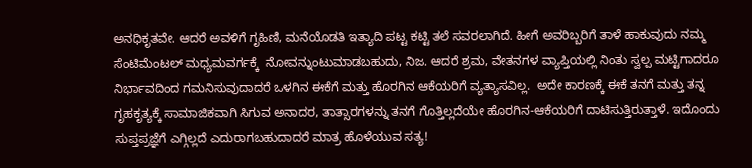ಅನಧಿಕೃತವೇ. ಆದರೆ ಅವಳಿಗೆ ಗೃಹಿಣಿ, ಮನೆಯೊಡತಿ ಇತ್ಯಾದಿ ಪಟ್ಟ ಕಟ್ಟಿ ತಲೆ ಸವರಲಾಗಿದೆ. ಹೀಗೆ ಅವರಿಬ್ಬರಿಗೆ ತಾಳೆ ಹಾಕುವುದು ನಮ್ಮ ಸೆಂಟಿಮೆಂಟಲ್ ಮಧ್ಯಮವರ್ಗಕ್ಕೆ  ನೋವನ್ನುಂಟುಮಾಡಬಹುದು, ನಿಜ. ಆದರೆ ಶ್ರಮ, ವೇತನಗಳ ವ್ಯಾಪ್ತಿಯಲ್ಲಿ ನಿಂತು ಸ್ವಲ್ಪ ಮಟ್ಟಿಗಾದರೂ ನಿರ್ಭಾವದಿಂದ ಗಮನಿಸುವುದಾದರೆ ಒಳಗಿನ ಈಕೆಗೆ ಮತ್ತು ಹೊರಗಿನ ಆಕೆಯರಿಗೆ ವ್ಯತ್ಯಾಸವಿಲ್ಲ.  ಅದೇ ಕಾರಣಕ್ಕೆ ಈಕೆ ತನಗೆ ಮತ್ತು ತನ್ನ ಗೃಹಕೃತ್ಯಕ್ಕೆ ಸಾಮಾಜಿಕವಾಗಿ ಸಿಗುವ ಅನಾದರ, ತಾತ್ಸಾರಗಳನ್ನು ತನಗೆ ಗೊತ್ತಿಲ್ಲದೆಯೇ ಹೊರಗಿನ-ಆಕೆಯರಿಗೆ ದಾಟಿಸುತ್ತಿರುತ್ತಾಳೆ. ಇದೊಂದು ಸುಪ್ತಪ್ರಜ್ಞೆಗೆ ಎಗ್ಗಿಲ್ಲದೆ ಎದುರಾಗಬಹುದಾದರೆ ಮಾತ್ರ ಹೊಳೆಯುವ ಸತ್ಯ!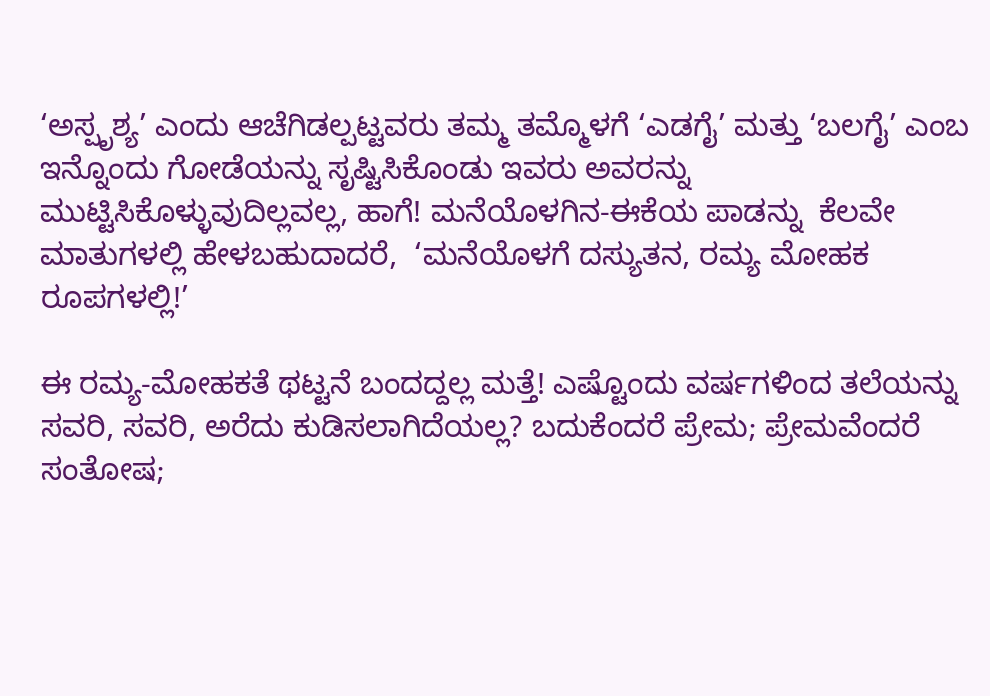‘ಅಸ್ಪೃಶ್ಯ’ ಎಂದು ಆಚೆಗಿಡಲ್ಪಟ್ಟವರು ತಮ್ಮ ತಮ್ಮೊಳಗೆ ‘ಎಡಗೈ’ ಮತ್ತು ‘ಬಲಗೈ’ ಎಂಬ ಇನ್ನೊಂದು ಗೋಡೆಯನ್ನು ಸೃಷ್ಟಿಸಿಕೊಂಡು ಇವರು ಅವರನ್ನು ಮುಟ್ಟಿಸಿಕೊಳ್ಳುವುದಿಲ್ಲವಲ್ಲ, ಹಾಗೆ! ಮನೆಯೊಳಗಿನ-ಈಕೆಯ ಪಾಡನ್ನು  ಕೆಲವೇ ಮಾತುಗಳಲ್ಲಿ ಹೇಳಬಹುದಾದರೆ,  ‘ಮನೆಯೊಳಗೆ ದಸ್ಯುತನ, ರಮ್ಯ ಮೋಹಕ ರೂಪಗಳಲ್ಲಿ!’

ಈ ರಮ್ಯ-ಮೋಹಕತೆ ಥಟ್ಟನೆ ಬಂದದ್ದಲ್ಲ ಮತ್ತೆ! ಎಷ್ಟೊಂದು ವರ್ಷಗಳಿಂದ ತಲೆಯನ್ನು ಸವರಿ, ಸವರಿ, ಅರೆದು ಕುಡಿಸಲಾಗಿದೆಯಲ್ಲ? ಬದುಕೆಂದರೆ ಪ್ರೇಮ; ಪ್ರೇಮವೆಂದರೆ ಸಂತೋಷ;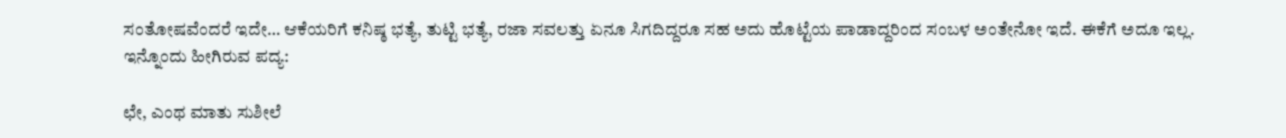ಸಂತೋಷವೆಂದರೆ ಇದೇ… ಆಕೆಯರಿಗೆ ಕನಿಷ್ಠ ಭತ್ಯೆ, ತುಟ್ಟಿ ಭತ್ಯೆ, ರಜಾ ಸವಲತ್ತು ಏನೂ ಸಿಗದಿದ್ದರೂ ಸಹ ಅದು ಹೊಟ್ಟೆಯ ಪಾಡಾದ್ದರಿಂದ ಸಂಬಳ ಅಂತೇನೋ ಇದೆ. ಈಕೆಗೆ ಅದೂ ಇಲ್ಲ. ಇನ್ನೊಂದು ಹೀಗಿರುವ ಪದ್ಯ:

ಛೇ, ಎಂಥ ಮಾತು ಸುಶೀಲೆ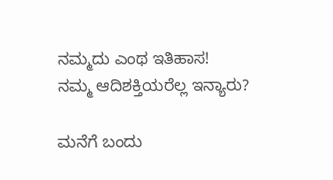ನಮ್ಮದು ಎಂಥ ಇತಿಹಾಸ!
ನಮ್ಮ ಆದಿಶಕ್ತಿಯರೆಲ್ಲ ಇನ್ಯಾರು?

ಮನೆಗೆ ಬಂದು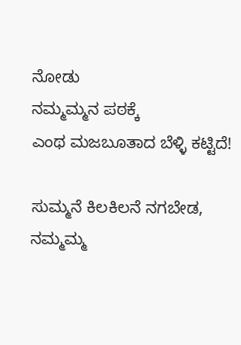ನೋಡು
ನಮ್ಮಮ್ಮನ ಪಠಕ್ಕೆ
ಎಂಥ ಮಜಬೂತಾದ ಬೆಳ್ಳಿ ಕಟ್ಟಿದೆ!

ಸುಮ್ಮನೆ ಕಿಲಕಿಲನೆ ನಗಬೇಡ,
ನಮ್ಮಮ್ಮ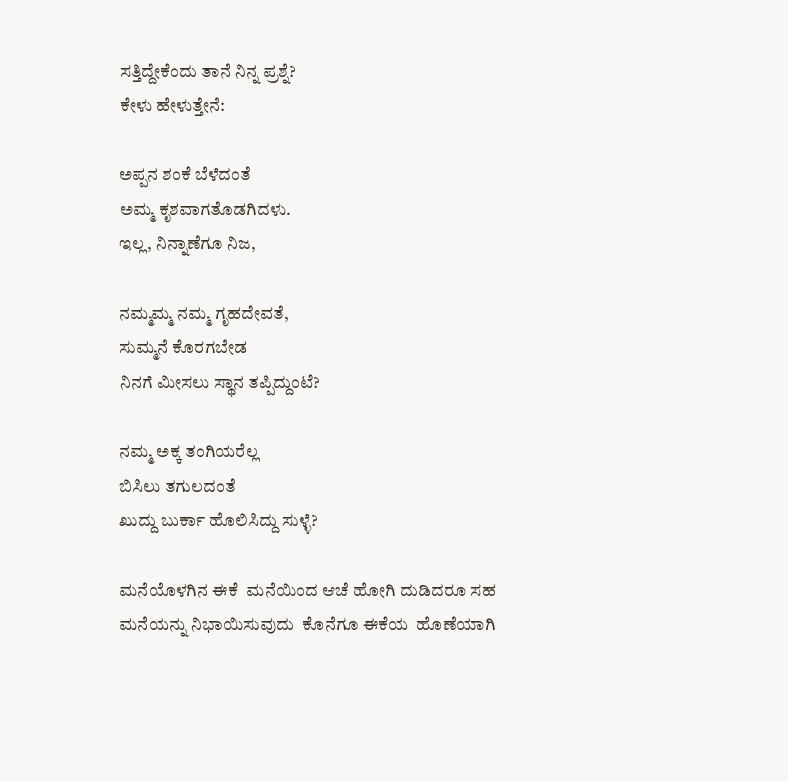ಸತ್ತಿದ್ದೇಕೆಂದು ತಾನೆ ನಿನ್ನ ಪ್ರಶ್ನೆ?
ಕೇಳು ಹೇಳುತ್ತೇನೆ:

ಅಪ್ಪನ ಶಂಕೆ ಬೆಳೆದಂತೆ
ಅಮ್ಮ ಕೃಶವಾಗತೊಡಗಿದಳು.
ಇಲ್ಲ, ನಿನ್ನಾಣೆಗೂ ನಿಜ,

ನಮ್ಮಮ್ಮ ನಮ್ಮ ಗೃಹದೇವತೆ,
ಸುಮ್ಮನೆ ಕೊರಗಬೇಡ
ನಿನಗೆ ಮೀಸಲು ಸ್ಥಾನ ತಪ್ಪಿದ್ದುಂಟೆ?

ನಮ್ಮ ಅಕ್ಕ ತಂಗಿಯರೆಲ್ಲ
ಬಿಸಿಲು ತಗುಲದಂತೆ
ಖುದ್ದು ಬುರ್ಕಾ ಹೊಲಿಸಿದ್ದು ಸುಳ್ಳೆ?

ಮನೆಯೊಳಗಿನ ಈಕೆ  ಮನೆಯಿಂದ ಆಚೆ ಹೋಗಿ ದುಡಿದರೂ ಸಹ  ಮನೆಯನ್ನು ನಿಭಾಯಿಸುವುದು  ಕೊನೆಗೂ ಈಕೆಯ  ಹೊಣೆಯಾಗಿ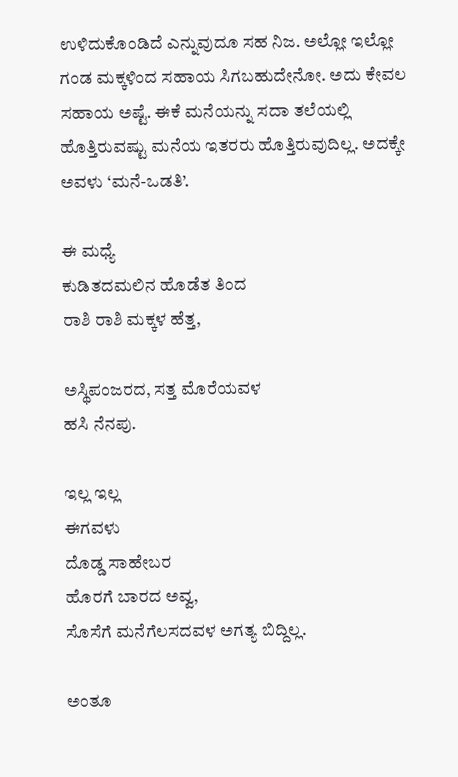ಉಳಿದುಕೊಂಡಿದೆ ಎನ್ನುವುದೂ ಸಹ ನಿಜ. ಅಲ್ಲೋ ಇಲ್ಲೋ ಗಂಡ ಮಕ್ಕಳಿಂದ ಸಹಾಯ ಸಿಗಬಹುದೇನೋ. ಅದು ಕೇವಲ ಸಹಾಯ ಅಷ್ಟೆ. ಈಕೆ ಮನೆಯನ್ನು ಸದಾ ತಲೆಯಲ್ಲಿ ಹೊತ್ತಿರುವಷ್ಟು ಮನೆಯ ಇತರರು ಹೊತ್ತಿರುವುದಿಲ್ಲ. ಅದಕ್ಕೇ  ಅವಳು ‘ಮನೆ-ಒಡತಿ’.

ಈ ಮಧ್ಯೆ
ಕುಡಿತದಮಲಿನ ಹೊಡೆತ ತಿಂದ
ರಾಶಿ ರಾಶಿ ಮಕ್ಕಳ ಹೆತ್ತ,

ಅಸ್ಥಿಪಂಜರದ, ಸತ್ತ ಮೊರೆಯವಳ
ಹಸಿ ನೆನಪು.

ಇಲ್ಲ ಇಲ್ಲ
ಈಗವಳು
ದೊಡ್ಡ ಸಾಹೇಬರ
ಹೊರಗೆ ಬಾರದ ಅವ್ವ,
ಸೊಸೆಗೆ ಮನೆಗೆಲಸದವಳ ಅಗತ್ಯ ಬಿದ್ದಿಲ್ಲ.

ಅಂತೂ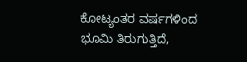ಕೋಟ್ಯಂತರ ವರ್ಷಗಳಿಂದ
ಭೂಮಿ ತಿರುಗುತ್ತಿದೆ,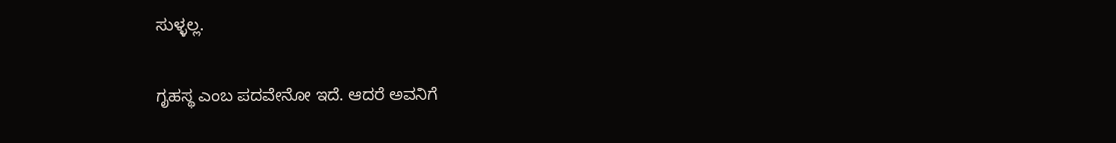ಸುಳ್ಳಲ್ಲ.

ಗೃಹಸ್ಥ ಎಂಬ ಪದವೇನೋ ಇದೆ. ಆದರೆ ಅವನಿಗೆ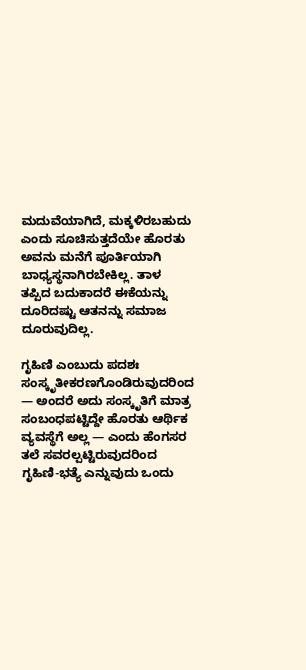ಮದುವೆಯಾಗಿದೆ, ಮಕ್ಕಳಿರಬಹುದು ಎಂದು ಸೂಚಿಸುತ್ತದೆಯೇ ಹೊರತು ಅವನು ಮನೆಗೆ ಪೂರ್ತಿಯಾಗಿ ಬಾಧ್ಯಸ್ಥನಾಗಿರಬೇಕಿಲ್ಲ. ತಾಳ ತಪ್ಪಿದ ಬದುಕಾದರೆ ಈಕೆಯನ್ನು ದೂರಿದಷ್ಟು ಆತನನ್ನು ಸಮಾಜ ದೂರುವುದಿಲ್ಲ.

ಗೃಹಿಣಿ ಎಂಬುದು ಪದಶಃ ಸಂಸ್ಕೃತೀಕರಣಗೊಂಡಿರುವುದರಿಂದ — ಅಂದರೆ ಅದು ಸಂಸ್ಕೃತಿಗೆ ಮಾತ್ರ ಸಂಬಂಧಪಟ್ಟಿದ್ದೇ ಹೊರತು ಆರ್ಥಿಕ ವ್ಯವಸ್ಥೆಗೆ ಅಲ್ಲ — ಎಂದು ಹೆಂಗಸರ ತಲೆ ಸವರಲ್ಪಟ್ಟಿರುವುದರಿಂದ ಗೃಹಿಣಿ-ಭತ್ಯೆ ಎನ್ನುವುದು ಒಂದು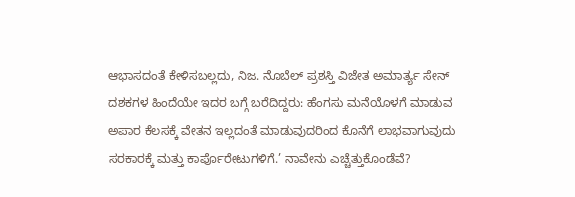ಆಭಾಸದಂತೆ ಕೇಳಿಸಬಲ್ಲದು, ನಿಜ. ನೊಬೆಲ್ ಪ್ರಶಸ್ತಿ ವಿಜೇತ ಅಮಾರ್ತ್ಯ ಸೇನ್ ದಶಕಗಳ ಹಿಂದೆಯೇ ಇದರ ಬಗ್ಗೆ ಬರೆದಿದ್ದರು: ಹೆಂಗಸು ಮನೆಯೊಳಗೆ ಮಾಡುವ ಅಪಾರ ಕೆಲಸಕ್ಕೆ ವೇತನ ಇಲ್ಲದಂತೆ ಮಾಡುವುದರಿಂದ ಕೊನೆಗೆ ಲಾಭವಾಗುವುದು ಸರಕಾರಕ್ಕೆ ಮತ್ತು ಕಾರ್ಪೊರೇಟುಗಳಿಗೆ.’ ನಾವೇನು ಎಚ್ಚೆತ್ತುಕೊಂಡೆವೆ?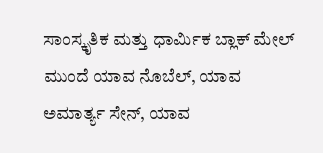ಸಾಂಸ್ಕೃತಿಕ ಮತ್ತು ಧಾರ್ಮಿಕ ಬ್ಲಾಕ್ ಮೇಲ್ ಮುಂದೆ ಯಾವ ನೊಬೆಲ್, ಯಾವ ಅಮಾರ್ತ್ಯ ಸೇನ್, ಯಾವ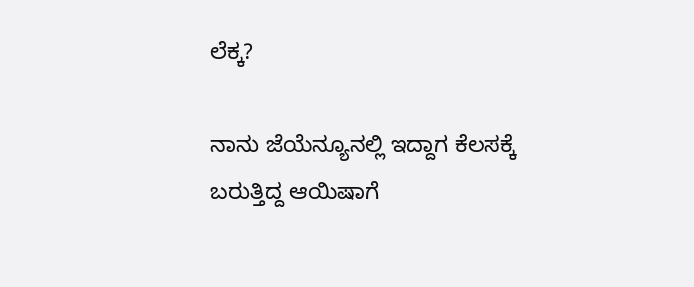ಲೆಕ್ಕ?

ನಾನು ಜೆಯೆನ್ಯೂನಲ್ಲಿ ಇದ್ದಾಗ ಕೆಲಸಕ್ಕೆ ಬರುತ್ತಿದ್ದ ಆಯಿಷಾಗೆ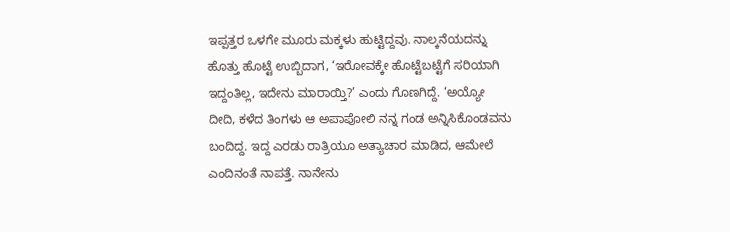ಇಪ್ಪತ್ತರ ಒಳಗೇ ಮೂರು ಮಕ್ಕಳು ಹುಟ್ಟಿದ್ದವು. ನಾಲ್ಕನೆಯದನ್ನು ಹೊತ್ತು ಹೊಟ್ಟೆ ಉಬ್ಬಿದಾಗ, ‘ಇರೋವಕ್ಕೇ ಹೊಟ್ಟೆಬಟ್ಟೆಗೆ ಸರಿಯಾಗಿ ಇದ್ದಂತಿಲ್ಲ, ಇದೇನು ಮಾರಾಯ್ತಿ?’ ಎಂದು ಗೊಣಗಿದ್ದೆ. ‘ಅಯ್ಯೋ ದೀದಿ, ಕಳೆದ ತಿಂಗಳು ಆ ಅಪಾಪೋಲಿ ನನ್ನ ಗಂಡ ಅನ್ನಿಸಿಕೊಂಡವನು ಬಂದಿದ್ದ. ಇದ್ದ ಎರಡು ರಾತ್ರಿಯೂ ಅತ್ಯಾಚಾರ ಮಾಡಿದ, ಆಮೇಲೆ ಎಂದಿನಂತೆ ನಾಪತ್ತೆ. ನಾನೇನು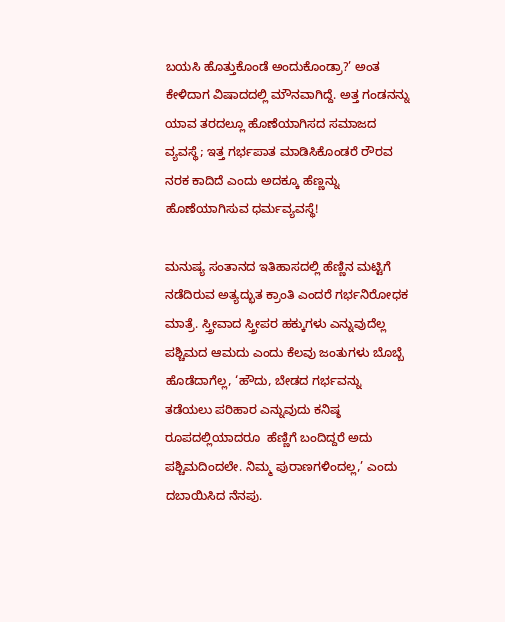ಬಯಸಿ ಹೊತ್ತುಕೊಂಡೆ ಅಂದುಕೊಂಡ್ರಾ?’ ಅಂತ ಕೇಳಿದಾಗ ವಿಷಾದದಲ್ಲಿ ಮೌನವಾಗಿದ್ದೆ. ಅತ್ತ ಗಂಡನನ್ನು ಯಾವ ತರದಲ್ಲೂ ಹೊಣೆಯಾಗಿಸದ ಸಮಾಜದ ವ್ಯವಸ್ಥೆ; ಇತ್ತ ಗರ್ಭಪಾತ ಮಾಡಿಸಿಕೊಂಡರೆ ರೌರವ ನರಕ ಕಾದಿದೆ ಎಂದು ಅದಕ್ಕೂ ಹೆಣ್ಣನ್ನು ಹೊಣೆಯಾಗಿಸುವ ಧರ್ಮವ್ಯವಸ್ಥೆ!

ಮನುಷ್ಯ ಸಂತಾನದ ಇತಿಹಾಸದಲ್ಲಿ ಹೆಣ್ಣಿನ ಮಟ್ಟಿಗೆ ನಡೆದಿರುವ ಅತ್ಯದ್ಭುತ ಕ್ರಾಂತಿ ಎಂದರೆ ಗರ್ಭನಿರೋಧಕ ಮಾತ್ರೆ. ಸ್ತ್ರೀವಾದ ಸ್ತ್ರೀಪರ ಹಕ್ಕುಗಳು ಎನ್ನುವುದೆಲ್ಲ ಪಶ್ಚಿಮದ ಆಮದು ಎಂದು ಕೆಲವು ಜಂತುಗಳು ಬೊಬ್ಬೆ ಹೊಡೆದಾಗೆಲ್ಲ, ‘ಹೌದು, ಬೇಡದ ಗರ್ಭವನ್ನು ತಡೆಯಲು ಪರಿಹಾರ ಎನ್ನುವುದು ಕನಿಷ್ಠ  ರೂಪದಲ್ಲಿಯಾದರೂ  ಹೆಣ್ಣಿಗೆ ಬಂದಿದ್ದರೆ ಅದು ಪಶ್ಚಿಮದಿಂದಲೇ. ನಿಮ್ಮ ಪುರಾಣಗಳಿಂದಲ್ಲ,’ ಎಂದು ದಬಾಯಿಸಿದ ನೆನಪು.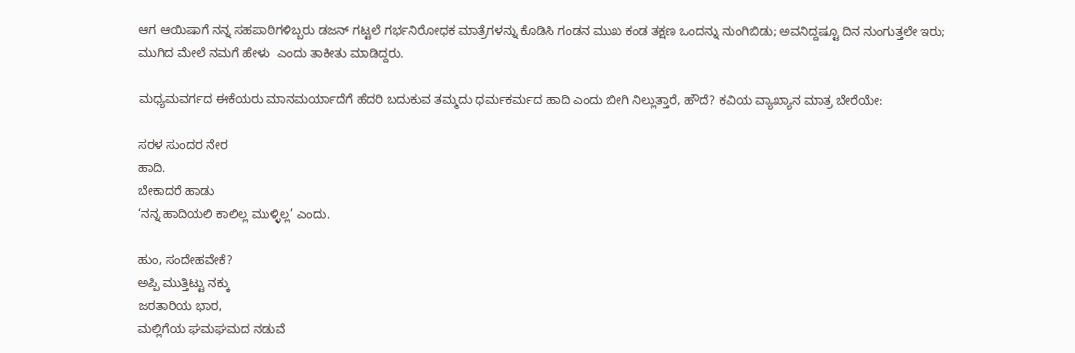ಆಗ ಆಯಿಷಾಗೆ ನನ್ನ ಸಹಪಾಠಿಗಳಿಬ್ಬರು ಡಜನ್ ಗಟ್ಟಲೆ ಗರ್ಭನಿರೋಧಕ ಮಾತ್ರೆಗಳನ್ನು ಕೊಡಿಸಿ ಗಂಡನ ಮುಖ ಕಂಡ ತಕ್ಷಣ ಒಂದನ್ನು ನುಂಗಿಬಿಡು; ಅವನಿದ್ದಷ್ಟೂ ದಿನ ನುಂಗುತ್ತಲೇ ಇರು; ಮುಗಿದ ಮೇಲೆ ನಮಗೆ ಹೇಳು  ಎಂದು ತಾಕೀತು ಮಾಡಿದ್ದರು.

ಮಧ್ಯಮವರ್ಗದ ಈಕೆಯರು ಮಾನಮರ್ಯಾದೆಗೆ ಹೆದರಿ ಬದುಕುವ ತಮ್ಮದು ಧರ್ಮಕರ್ಮದ ಹಾದಿ ಎಂದು ಬೀಗಿ ನಿಲ್ಲುತ್ತಾರೆ, ಹೌದೆ? ಕವಿಯ ವ್ಯಾಖ್ಯಾನ ಮಾತ್ರ ಬೇರೆಯೇ:

ಸರಳ ಸುಂದರ ನೇರ
ಹಾದಿ.
ಬೇಕಾದರೆ ಹಾಡು
‘ನನ್ನ ಹಾದಿಯಲಿ ಕಾಲಿಲ್ಲ ಮುಳ್ಳಿಲ್ಲ’ ಎಂದು.

ಹುಂ, ಸಂದೇಹವೇಕೆ?
ಅಪ್ಪಿ ಮುತ್ತಿಟ್ಟು ನಕ್ಕು
ಜರತಾರಿಯ ಭಾರ,
ಮಲ್ಲಿಗೆಯ ಘಮಘಮದ ನಡುವೆ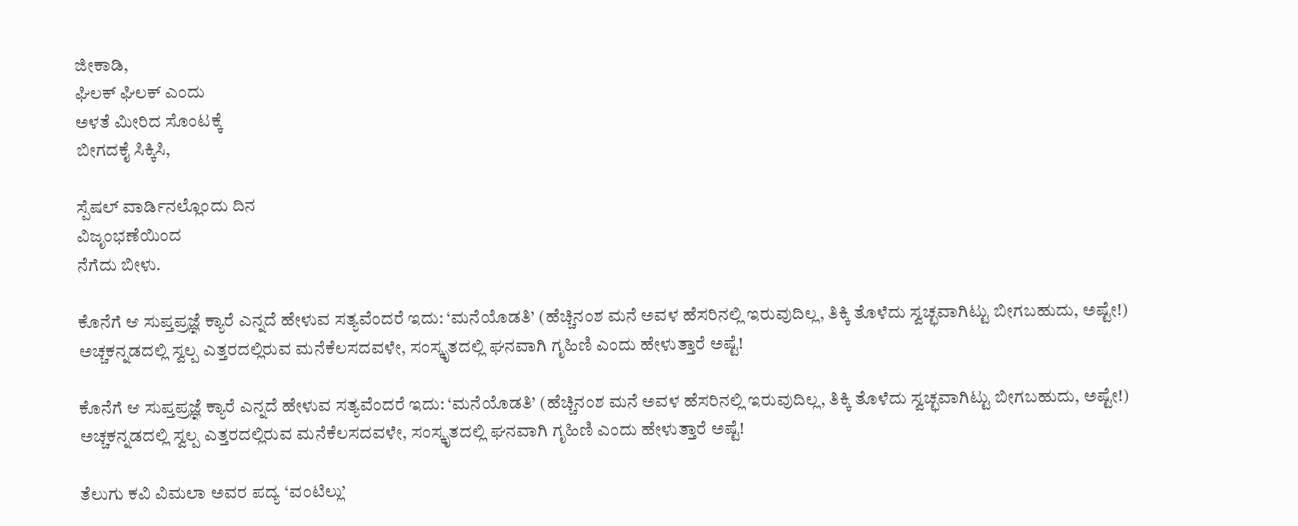ಜೀಕಾಡಿ,
ಘಿಲಕ್ ಘಿಲಕ್ ಎಂದು
ಅಳತೆ ಮೀರಿದ ಸೊಂಟಕ್ಕೆ
ಬೀಗದಕೈ ಸಿಕ್ಕಿಸಿ,

ಸ್ಪೆಷಲ್ ವಾರ್ಡಿನಲ್ಲೊಂದು ದಿನ
ವಿಜೃಂಭಣೆಯಿಂದ
ನೆಗೆದು ಬೀಳು.

ಕೊನೆಗೆ ಆ ಸುಪ್ತಪ್ರಜ್ಞೆ ಕ್ಯಾರೆ ಎನ್ನದೆ ಹೇಳುವ ಸತ್ಯವೆಂದರೆ ಇದು: ‘ಮನೆಯೊಡತಿ’ (ಹೆಚ್ಚಿನಂಶ ಮನೆ ಅವಳ ಹೆಸರಿನಲ್ಲಿ ಇರುವುದಿಲ್ಲ, ತಿಕ್ಕಿ ತೊಳೆದು ಸ್ವಚ್ಛವಾಗಿಟ್ಟು ಬೀಗಬಹುದು, ಅಷ್ಟೇ!) ಅಚ್ಚಕನ್ನಡದಲ್ಲಿ ಸ್ವಲ್ಪ ಎತ್ತರದಲ್ಲಿರುವ ಮನೆಕೆಲಸದವಳೇ, ಸಂಸ್ಕೃತದಲ್ಲಿ ಘನವಾಗಿ ಗೃಹಿಣಿ ಎಂದು ಹೇಳುತ್ತಾರೆ ಅಷ್ಟೆ!

ಕೊನೆಗೆ ಆ ಸುಪ್ತಪ್ರಜ್ಞೆ ಕ್ಯಾರೆ ಎನ್ನದೆ ಹೇಳುವ ಸತ್ಯವೆಂದರೆ ಇದು: ‘ಮನೆಯೊಡತಿ’ (ಹೆಚ್ಚಿನಂಶ ಮನೆ ಅವಳ ಹೆಸರಿನಲ್ಲಿ ಇರುವುದಿಲ್ಲ, ತಿಕ್ಕಿ ತೊಳೆದು ಸ್ವಚ್ಛವಾಗಿಟ್ಟು ಬೀಗಬಹುದು, ಅಷ್ಟೇ!) ಅಚ್ಚಕನ್ನಡದಲ್ಲಿ ಸ್ವಲ್ಪ ಎತ್ತರದಲ್ಲಿರುವ ಮನೆಕೆಲಸದವಳೇ, ಸಂಸ್ಕೃತದಲ್ಲಿ ಘನವಾಗಿ ಗೃಹಿಣಿ ಎಂದು ಹೇಳುತ್ತಾರೆ ಅಷ್ಟೆ!

ತೆಲುಗು ಕವಿ ವಿಮಲಾ ಅವರ ಪದ್ಯ ‘ವಂಟಿಲ್ಲು’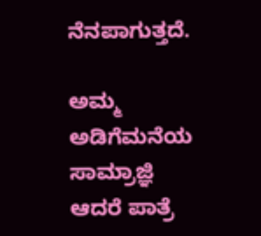ನೆನಪಾಗುತ್ತದೆ.

ಅಮ್ಮ ಅಡಿಗೆಮನೆಯ ಸಾಮ್ರಾಜ್ಞಿ
ಆದರೆ ಪಾತ್ರೆ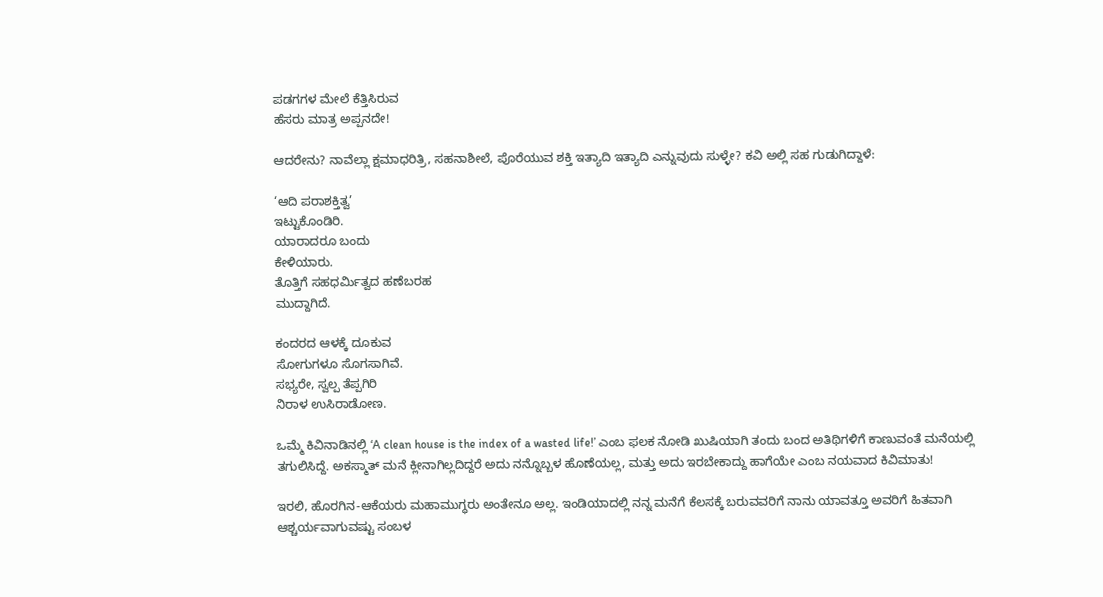ಪಡಗಗಳ ಮೇಲೆ ಕೆತ್ತಿಸಿರುವ
ಹೆಸರು ಮಾತ್ರ ಅಪ್ಪನದೇ!

ಆದರೇನು? ನಾವೆಲ್ಲಾ ಕ್ಷಮಾಧರಿತ್ರಿ, ಸಹನಾಶೀಲೆ, ಪೊರೆಯುವ ಶಕ್ತಿ ಇತ್ಯಾದಿ ಇತ್ಯಾದಿ ಎನ್ನುವುದು ಸುಳ್ಳೇ? ಕವಿ ಅಲ್ಲಿ ಸಹ ಗುಡುಗಿದ್ದಾಳೆ:

‘ಆದಿ ಪರಾಶಕ್ತಿತ್ವ’
ಇಟ್ಟುಕೊಂಡಿರಿ.
ಯಾರಾದರೂ ಬಂದು
ಕೇಳಿಯಾರು.
ತೊತ್ತಿಗೆ ಸಹಧರ್ಮಿತ್ವದ ಹಣೆಬರಹ
ಮುದ್ದಾಗಿದೆ.

ಕಂದರದ ಆಳಕ್ಕೆ ದೂಕುವ
ಸೋಗುಗಳೂ ಸೊಗಸಾಗಿವೆ.
ಸಭ್ಯರೇ, ಸ್ವಲ್ಪ ತೆಪ್ಪಗಿರಿ
ನಿರಾಳ ಉಸಿರಾಡೋಣ.

ಒಮ್ಮೆ ಕಿವಿನಾಡಿನಲ್ಲಿ ‘A clean house is the index of a wasted life!’ ಎಂಬ ಫಲಕ ನೋಡಿ ಖುಷಿಯಾಗಿ ತಂದು ಬಂದ ಅತಿಥಿಗಳಿಗೆ ಕಾಣುವಂತೆ ಮನೆಯಲ್ಲಿ ತಗುಲಿಸಿದ್ದೆ. ಅಕಸ್ಮಾತ್ ಮನೆ ಕ್ಲೀನಾಗಿಲ್ಲದಿದ್ದರೆ ಅದು ನನ್ನೊಬ್ಬಳ ಹೊಣೆಯಲ್ಲ, ಮತ್ತು ಅದು ಇರಬೇಕಾದ್ದು ಹಾಗೆಯೇ ಎಂಬ ನಯವಾದ ಕಿವಿಮಾತು!

ಇರಲಿ, ಹೊರಗಿನ-ಆಕೆಯರು ಮಹಾಮುಗ್ಧರು ಅಂತೇನೂ ಅಲ್ಲ. ಇಂಡಿಯಾದಲ್ಲಿ ನನ್ನ ಮನೆಗೆ ಕೆಲಸಕ್ಕೆ ಬರುವವರಿಗೆ ನಾನು ಯಾವತ್ತೂ ಅವರಿಗೆ ಹಿತವಾಗಿ ಆಶ್ಚರ್ಯವಾಗುವಷ್ಟು ಸಂಬಳ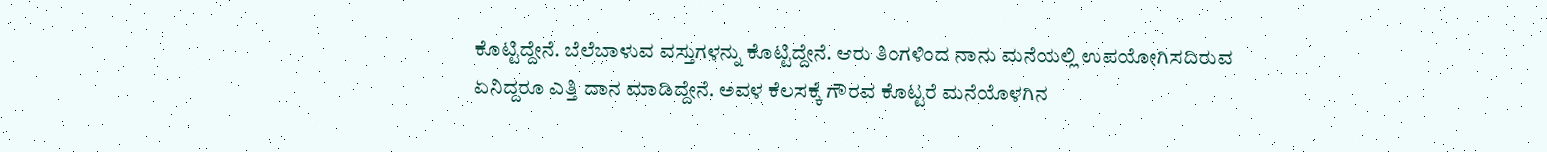ಕೊಟ್ಟಿದ್ದೇನೆ. ಬೆಲೆಬಾಳುವ ವಸ್ತುಗಳನ್ನು ಕೊಟ್ಟಿದ್ದೇನೆ. ಆರು ತಿಂಗಳಿಂದ ನಾನು ಮನೆಯಲ್ಲಿ ಉಪಯೋಗಿಸದಿರುವ ಏನಿದ್ದರೂ ಎತ್ತಿ ದಾನ ಮಾಡಿದ್ದೇನೆ. ಅವಳ ಕೆಲಸಕ್ಕೆ ಗೌರವ ಕೊಟ್ಟರೆ ಮನೆಯೊಳಗಿನ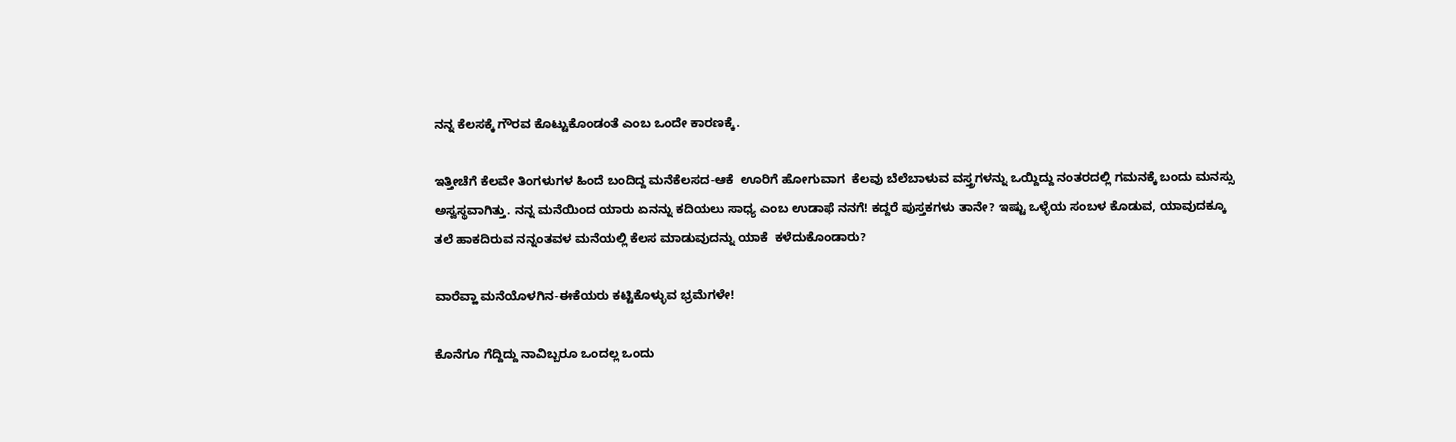ನನ್ನ ಕೆಲಸಕ್ಕೆ ಗೌರವ ಕೊಟ್ಟುಕೊಂಡಂತೆ ಎಂಬ ಒಂದೇ ಕಾರಣಕ್ಕೆ.

ಇತ್ತೀಚೆಗೆ ಕೆಲವೇ ತಿಂಗಳುಗಳ ಹಿಂದೆ ಬಂದಿದ್ದ ಮನೆಕೆಲಸದ-ಆಕೆ  ಊರಿಗೆ ಹೋಗುವಾಗ  ಕೆಲವು ಬೆಲೆಬಾಳುವ ವಸ್ತ್ರಗಳನ್ನು ಒಯ್ದಿದ್ದು ನಂತರದಲ್ಲಿ ಗಮನಕ್ಕೆ ಬಂದು ಮನಸ್ಸು ಅಸ್ವಸ್ಥವಾಗಿತ್ತು. ನನ್ನ ಮನೆಯಿಂದ ಯಾರು ಏನನ್ನು ಕದಿಯಲು ಸಾಧ್ಯ ಎಂಬ ಉಡಾಫೆ ನನಗೆ! ಕದ್ದರೆ ಪುಸ್ತಕಗಳು ತಾನೇ? ಇಷ್ಟು ಒಳ್ಳೆಯ ಸಂಬಳ ಕೊಡುವ, ಯಾವುದಕ್ಕೂ ತಲೆ ಹಾಕದಿರುವ ನನ್ನಂತವಳ ಮನೆಯಲ್ಲಿ ಕೆಲಸ ಮಾಡುವುದನ್ನು ಯಾಕೆ  ಕಳೆದುಕೊಂಡಾರು?

ವಾರೆವ್ಹಾ ಮನೆಯೊಳಗಿನ-ಈಕೆಯರು ಕಟ್ಟಿಕೊಳ್ಳುವ ಭ್ರಮೆಗಳೇ!

ಕೊನೆಗೂ ಗೆದ್ದಿದ್ದು ನಾವಿಬ್ಬರೂ ಒಂದಲ್ಲ ಒಂದು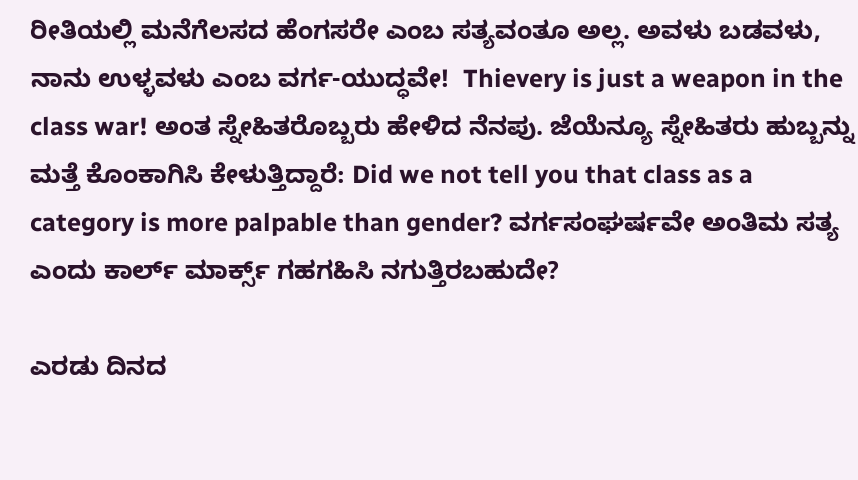ರೀತಿಯಲ್ಲಿ ಮನೆಗೆಲಸದ ಹೆಂಗಸರೇ ಎಂಬ ಸತ್ಯವಂತೂ ಅಲ್ಲ. ಅವಳು ಬಡವಳು, ನಾನು ಉಳ್ಳವಳು ಎಂಬ ವರ್ಗ-ಯುದ್ಧವೇ!  Thievery is just a weapon in the class war! ಅಂತ ಸ್ನೇಹಿತರೊಬ್ಬರು ಹೇಳಿದ ನೆನಪು. ಜೆಯೆನ್ಯೂ ಸ್ನೇಹಿತರು ಹುಬ್ಬನ್ನು ಮತ್ತೆ ಕೊಂಕಾಗಿಸಿ ಕೇಳುತ್ತಿದ್ದಾರೆ: Did we not tell you that class as a category is more palpable than gender? ವರ್ಗಸಂಘರ್ಷವೇ ಅಂತಿಮ ಸತ್ಯ ಎಂದು ಕಾರ್ಲ್ ಮಾರ್ಕ್ಸ್ ಗಹಗಹಿಸಿ ನಗುತ್ತಿರಬಹುದೇ?

ಎರಡು ದಿನದ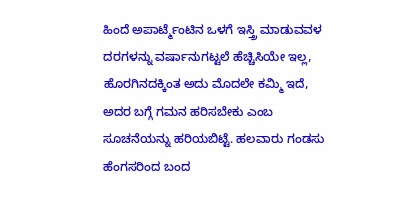ಹಿಂದೆ ಅಪಾರ್ಟ್ಮೆಂಟಿನ ಒಳಗೆ ಇಸ್ತ್ರಿ ಮಾಡುವವಳ ದರಗಳನ್ನು ವರ್ಷಾನುಗಟ್ಟಲೆ ಹೆಚ್ಚಿಸಿಯೇ ಇಲ್ಲ, ಹೊರಗಿನದಕ್ಕಿಂತ ಅದು ಮೊದಲೇ ಕಮ್ಮಿ ಇದೆ, ಅದರ ಬಗ್ಗೆ ಗಮನ ಹರಿಸಬೇಕು ಎಂಬ ಸೂಚನೆಯನ್ನು ಹರಿಯಬಿಟ್ಟೆ. ಹಲವಾರು ಗಂಡಸು ಹೆಂಗಸರಿಂದ ಬಂದ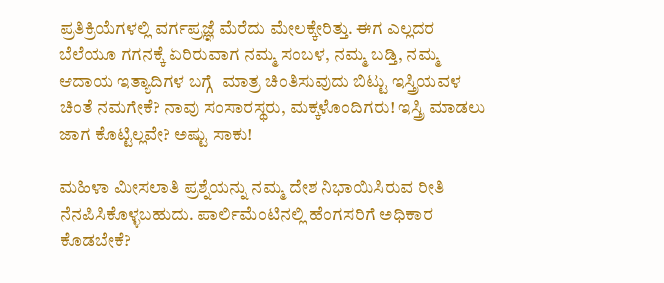ಪ್ರತಿಕ್ರಿಯೆಗಳಲ್ಲಿ ವರ್ಗಪ್ರಜ್ಞೆ ಮೆರೆದು ಮೇಲಕ್ಕೇರಿತ್ತು. ಈಗ ಎಲ್ಲದರ ಬೆಲೆಯೂ ಗಗನಕ್ಕೆ ಏರಿರುವಾಗ ನಮ್ಮ ಸಂಬಳ, ನಮ್ಮ ಬಡ್ತಿ, ನಮ್ಮ ಆದಾಯ ಇತ್ಯಾದಿಗಳ ಬಗ್ಗೆ  ಮಾತ್ರ ಚಿಂತಿಸುವುದು ಬಿಟ್ಟು ಇಸ್ತ್ರಿಯವಳ ಚಿಂತೆ ನಮಗೇಕೆ? ನಾವು ಸಂಸಾರಸ್ಥರು, ಮಕ್ಕಳೊಂದಿಗರು! ಇಸ್ತ್ರಿ ಮಾಡಲು ಜಾಗ ಕೊಟ್ಟಿಲ್ಲವೇ? ಅಷ್ಟು ಸಾಕು!

ಮಹಿಳಾ ಮೀಸಲಾತಿ ಪ್ರಶ್ನೆಯನ್ನು ನಮ್ಮ ದೇಶ ನಿಭಾಯಿಸಿರುವ ರೀತಿ ನೆನಪಿಸಿಕೊಳ್ಳಬಹುದು. ಪಾರ್ಲಿಮೆಂಟಿನಲ್ಲಿ ಹೆಂಗಸರಿಗೆ ಅಧಿಕಾರ ಕೊಡಬೇಕೆ?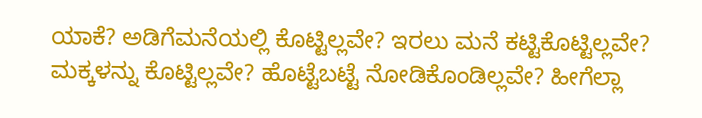ಯಾಕೆ? ಅಡಿಗೆಮನೆಯಲ್ಲಿ ಕೊಟ್ಟಿಲ್ಲವೇ? ಇರಲು ಮನೆ ಕಟ್ಟಿಕೊಟ್ಟಿಲ್ಲವೇ? ಮಕ್ಕಳನ್ನು ಕೊಟ್ಟಿಲ್ಲವೇ? ಹೊಟ್ಟೆಬಟ್ಟೆ ನೋಡಿಕೊಂಡಿಲ್ಲವೇ? ಹೀಗೆಲ್ಲಾ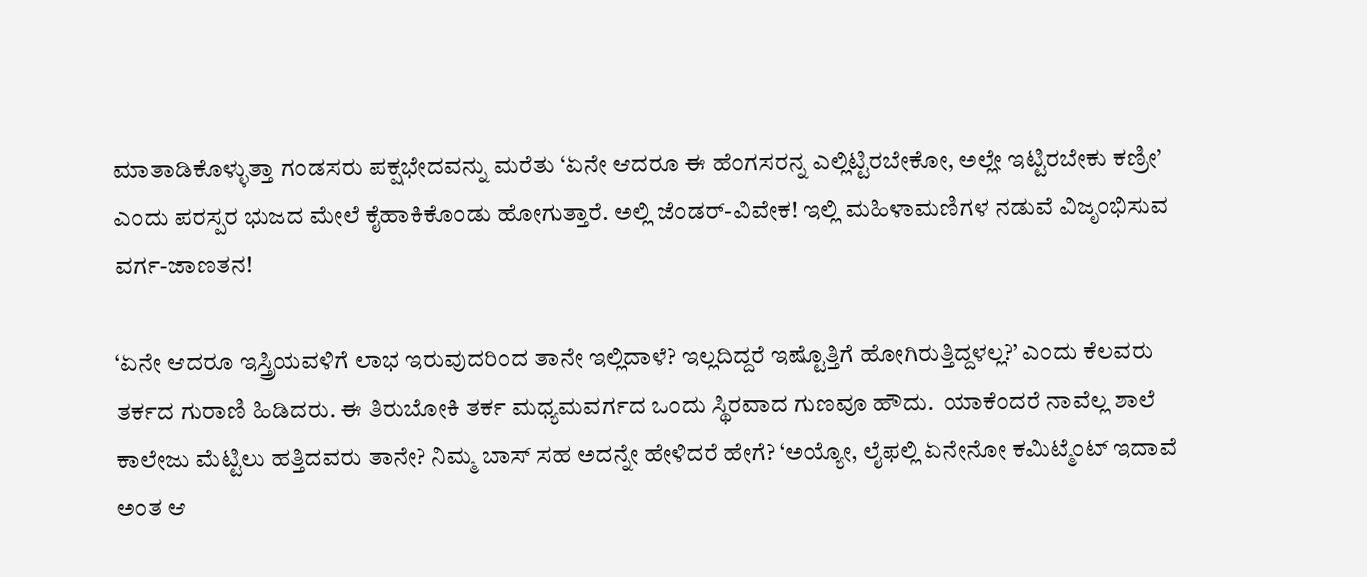ಮಾತಾಡಿಕೊಳ್ಳುತ್ತಾ ಗಂಡಸರು ಪಕ್ಷಭೇದವನ್ನು ಮರೆತು ‘ಏನೇ ಆದರೂ ಈ ಹೆಂಗಸರನ್ನ ಎಲ್ಲಿಟ್ಟಿರಬೇಕೋ, ಅಲ್ಲೇ ಇಟ್ಟಿರಬೇಕು ಕಣ್ರೀ’ ಎಂದು ಪರಸ್ಪರ ಭುಜದ ಮೇಲೆ ಕೈಹಾಕಿಕೊಂಡು ಹೋಗುತ್ತಾರೆ. ಅಲ್ಲಿ ಜೆಂಡರ್-ವಿವೇಕ! ಇಲ್ಲಿ ಮಹಿಳಾಮಣಿಗಳ ನಡುವೆ ವಿಜೃಂಭಿಸುವ ವರ್ಗ-ಜಾಣತನ!

‘ಏನೇ ಆದರೂ ಇಸ್ತ್ರಿಯವಳಿಗೆ ಲಾಭ ಇರುವುದರಿಂದ ತಾನೇ ಇಲ್ಲಿದಾಳೆ? ಇಲ್ಲದಿದ್ದರೆ ಇಷ್ಟೊತ್ತಿಗೆ ಹೋಗಿರುತ್ತಿದ್ದಳಲ್ಲ?’ ಎಂದು ಕೆಲವರು ತರ್ಕದ ಗುರಾಣಿ ಹಿಡಿದರು. ಈ ತಿರುಬೋಕಿ ತರ್ಕ ಮಧ್ಯಮವರ್ಗದ ಒಂದು ಸ್ಥಿರವಾದ ಗುಣವೂ ಹೌದು.  ಯಾಕೆಂದರೆ ನಾವೆಲ್ಲ ಶಾಲೆ ಕಾಲೇಜು ಮೆಟ್ಟಿಲು ಹತ್ತಿದವರು ತಾನೇ? ನಿಮ್ಮ ಬಾಸ್ ಸಹ ಅದನ್ನೇ ಹೇಳಿದರೆ ಹೇಗೆ? ‘ಅಯ್ಯೋ, ಲೈಫಲ್ಲಿ ಏನೇನೋ ಕಮಿಟ್ಮೆಂಟ್ ಇದಾವೆ ಅಂತ ಆ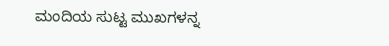ಮಂದಿಯ ಸುಟ್ಟ ಮುಖಗಳನ್ನ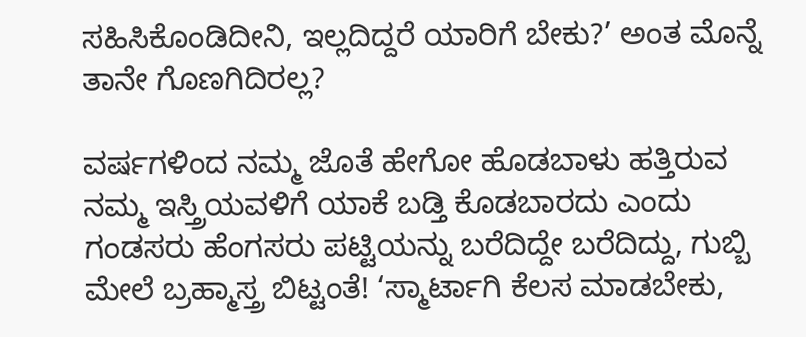ಸಹಿಸಿಕೊಂಡಿದೀನಿ, ಇಲ್ಲದಿದ್ದರೆ ಯಾರಿಗೆ ಬೇಕು?’ ಅಂತ ಮೊನ್ನೆ ತಾನೇ ಗೊಣಗಿದಿರಲ್ಲ?

ವರ್ಷಗಳಿಂದ ನಮ್ಮ ಜೊತೆ ಹೇಗೋ ಹೊಡಬಾಳು ಹತ್ತಿರುವ ನಮ್ಮ ಇಸ್ತ್ರಿಯವಳಿಗೆ ಯಾಕೆ ಬಡ್ತಿ ಕೊಡಬಾರದು ಎಂದು ಗಂಡಸರು ಹೆಂಗಸರು ಪಟ್ಟಿಯನ್ನು ಬರೆದಿದ್ದೇ ಬರೆದಿದ್ದು, ಗುಬ್ಬಿ ಮೇಲೆ ಬ್ರಹ್ಮಾಸ್ತ್ರ ಬಿಟ್ಟಂತೆ! ‘ಸ್ಮಾರ್ಟಾಗಿ ಕೆಲಸ ಮಾಡಬೇಕು,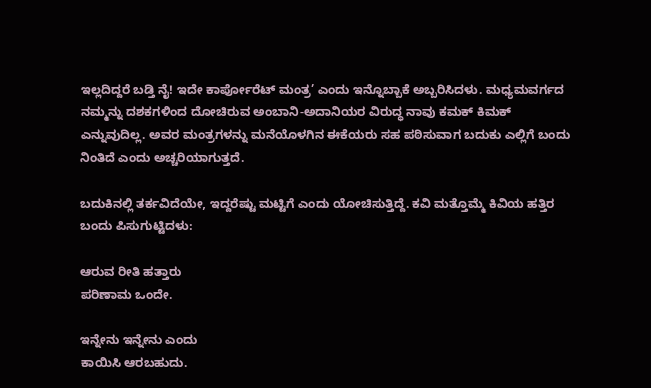ಇಲ್ಲದಿದ್ದರೆ ಬಡ್ತಿ ನೈ! ಇದೇ ಕಾರ್ಪೋರೆಟ್ ಮಂತ್ರ’ ಎಂದು ಇನ್ನೊಬ್ಬಾಕೆ ಅಬ್ಬರಿಸಿದಳು. ಮಧ್ಯಮವರ್ಗದ ನಮ್ಮನ್ನು ದಶಕಗಳಿಂದ ದೋಚಿರುವ ಅಂಬಾನಿ-ಅದಾನಿಯರ ವಿರುದ್ಧ ನಾವು ಕಮಕ್ ಕಿಮಕ್ ಎನ್ನುವುದಿಲ್ಲ. ಅವರ ಮಂತ್ರಗಳನ್ನು ಮನೆಯೊಳಗಿನ ಈಕೆಯರು ಸಹ ಪಠಿಸುವಾಗ ಬದುಕು ಎಲ್ಲಿಗೆ ಬಂದು ನಿಂತಿದೆ ಎಂದು ಅಚ್ಚರಿಯಾಗುತ್ತದೆ.

ಬದುಕಿನಲ್ಲಿ ತರ್ಕವಿದೆಯೇ, ಇದ್ದರೆಷ್ಟು ಮಟ್ಟಿಗೆ ಎಂದು ಯೋಚಿಸುತ್ತಿದ್ದೆ. ಕವಿ ಮತ್ತೊಮ್ಮೆ ಕಿವಿಯ ಹತ್ತಿರ ಬಂದು ಪಿಸುಗುಟ್ಟಿದಳು:

ಆರುವ ರೀತಿ ಹತ್ತಾರು
ಪರಿಣಾಮ ಒಂದೇ.

ಇನ್ನೇನು ಇನ್ನೇನು ಎಂದು
ಕಾಯಿಸಿ ಆರಬಹುದು.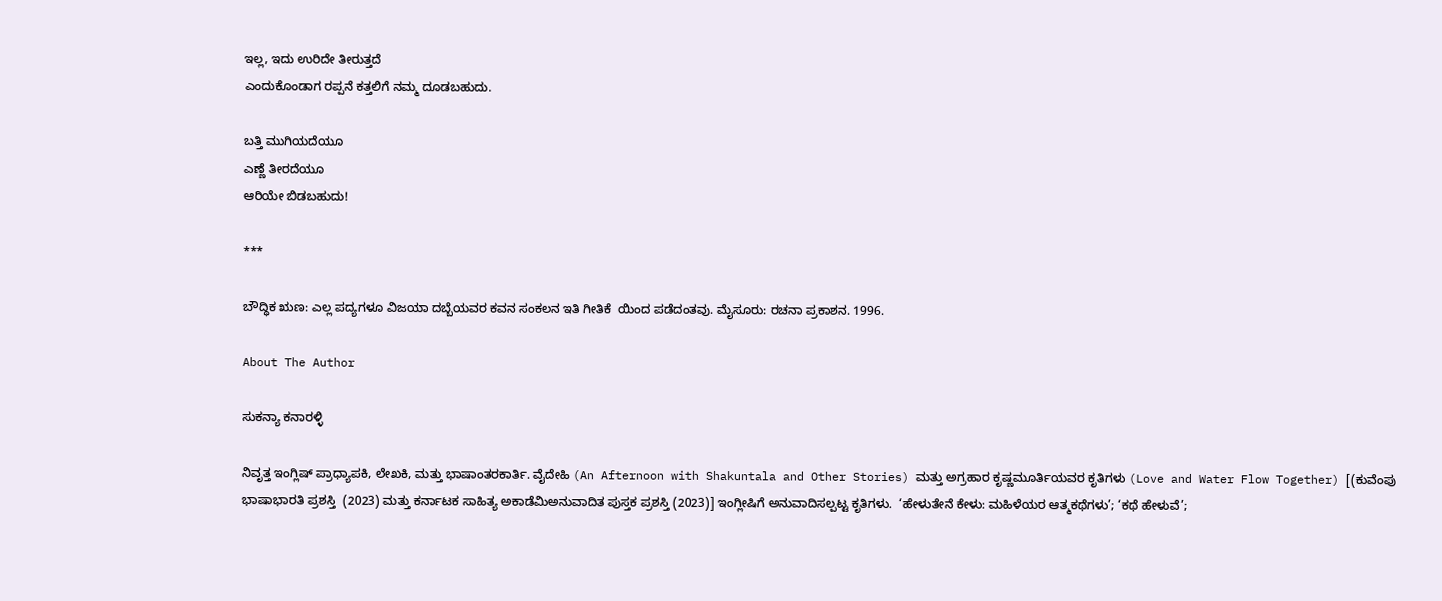ಇಲ್ಲ, ಇದು ಉರಿದೇ ತೀರುತ್ತದೆ
ಎಂದುಕೊಂಡಾಗ ರಪ್ಪನೆ ಕತ್ತಲಿಗೆ ನಮ್ಮ ದೂಡಬಹುದು.

ಬತ್ತಿ ಮುಗಿಯದೆಯೂ
ಎಣ್ಣೆ ತೀರದೆಯೂ
ಆರಿಯೇ ಬಿಡಬಹುದು!

***

ಬೌದ್ಧಿಕ ಋಣ: ಎಲ್ಲ ಪದ್ಯಗಳೂ ವಿಜಯಾ ದಬ್ಬೆಯವರ ಕವನ ಸಂಕಲನ ಇತಿ ಗೀತಿಕೆ  ಯಿಂದ ಪಡೆದಂತವು. ಮೈಸೂರು: ರಚನಾ ಪ್ರಕಾಶನ. 1996.

About The Author

ಸುಕನ್ಯಾ ಕನಾರಳ್ಳಿ

ನಿವೃತ್ತ ಇಂಗ್ಲಿಷ್ ಪ್ರಾಧ್ಯಾಪಕಿ, ಲೇಖಕಿ, ಮತ್ತು ಭಾಷಾಂತರಕಾರ್ತಿ. ವೈದೇಹಿ (An Afternoon with Shakuntala and Other Stories) ಮತ್ತು ಅಗ್ರಹಾರ ಕೃಷ್ಣಮೂರ್ತಿಯವರ ಕೃತಿಗಳು (Love and Water Flow Together) [(ಕುವೆಂಪು ಭಾಷಾಭಾರತಿ ಪ್ರಶಸ್ತಿ  (2023) ಮತ್ತು ಕರ್ನಾಟಕ ಸಾಹಿತ್ಯ ಅಕಾಡೆಮಿಅನುವಾದಿತ ಪುಸ್ತಕ ಪ್ರಶಸ್ತಿ (2023)] ಇಂಗ್ಲೀಷಿಗೆ ಅನುವಾದಿಸಲ್ಪಟ್ಟ ಕೃತಿಗಳು.  ‘ಹೇಳುತೇನೆ ಕೇಳು: ಮಹಿಳೆಯರ ಆತ್ಮಕಥೆಗಳು’; ‘ಕಥೆ ಹೇಳುವೆ’;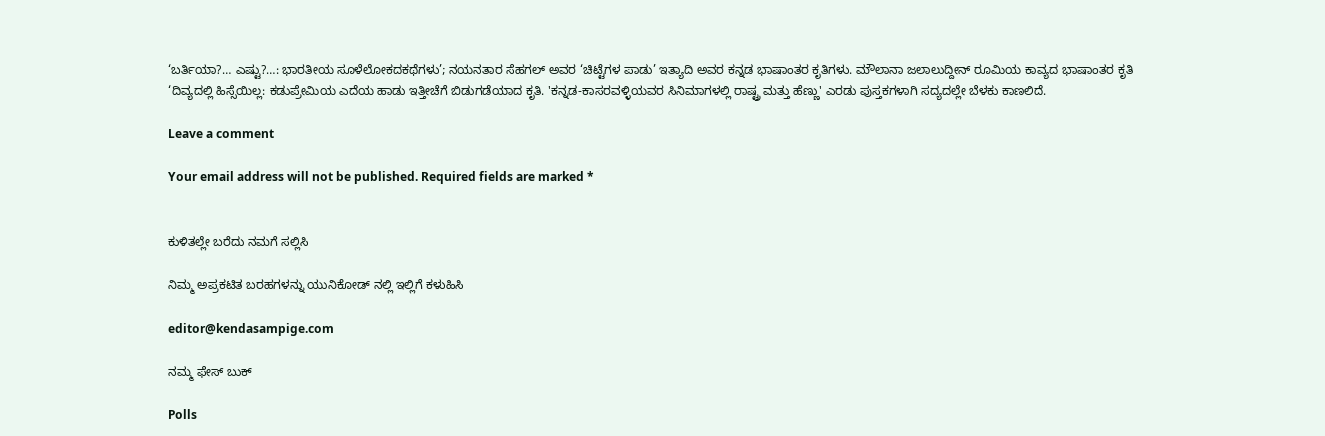‘ಬರ್ತಿಯಾ?… ಎಷ್ಟು?…: ಭಾರತೀಯ ಸೂಳೆಲೋಕದಕಥೆಗಳು’; ನಯನತಾರ ಸೆಹಗಲ್ ಅವರ ‘ಚಿಟ್ಟೆಗಳ ಪಾಡು’ ಇತ್ಯಾದಿ ಅವರ ಕನ್ನಡ ಭಾಷಾಂತರ ಕೃತಿಗಳು. ಮೌಲಾನಾ ಜಲಾಲುದ್ದೀನ್ ರೂಮಿಯ ಕಾವ್ಯದ ಭಾಷಾಂತರ ಕೃತಿ ‘ದಿವ್ಯದಲ್ಲಿ ಹಿಸ್ಸೆಯಿಲ್ಲ: ಕಡುಪ್ರೇಮಿಯ ಎದೆಯ ಹಾಡು ಇತ್ತೀಚೆಗೆ ಬಿಡುಗಡೆಯಾದ ಕೃತಿ. 'ಕನ್ನಡ-ಕಾಸರವಳ್ಳಿಯವರ ಸಿನಿಮಾಗಳಲ್ಲಿ ರಾಷ್ಟ್ರ ಮತ್ತು ಹೆಣ್ಣು' ಎರಡು ಪುಸ್ತಕಗಳಾಗಿ ಸದ್ಯದಲ್ಲೇ ಬೆಳಕು ಕಾಣಲಿದೆ.

Leave a comment

Your email address will not be published. Required fields are marked *


ಕುಳಿತಲ್ಲೇ ಬರೆದು ನಮಗೆ ಸಲ್ಲಿಸಿ

ನಿಮ್ಮ ಅಪ್ರಕಟಿತ ಬರಹಗಳನ್ನು ಯುನಿಕೋಡ್ ನಲ್ಲಿ ಇಲ್ಲಿಗೆ ಕಳುಹಿಸಿ

editor@kendasampige.com

ನಮ್ಮ ಫೇಸ್ ಬುಕ್

Polls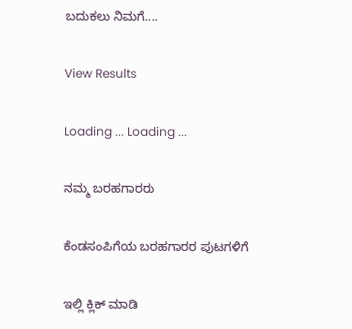ಬದುಕಲು ನಿಮಗೆ....

View Results

Loading ... Loading ...

ನಮ್ಮ ಬರಹಗಾರರು

ಕೆಂಡಸಂಪಿಗೆಯ ಬರಹಗಾರರ ಪುಟಗಳಿಗೆ

ಇಲ್ಲಿ ಕ್ಲಿಕ್ ಮಾಡಿ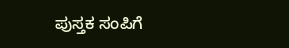ಪುಸ್ತಕ ಸಂಪಿಗೆ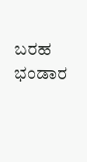ಬರಹ ಭಂಡಾರ